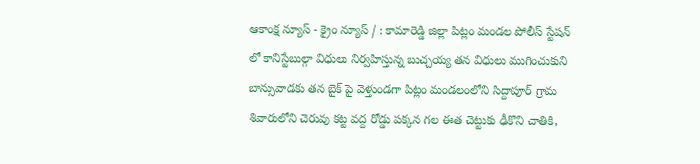ఆకాంక్ష న్యూస్ - క్రైం న్యూస్ / : కామారెడ్డి జిల్లా పిట్లం మండల పోలీస్ స్టేషన్ లో కానిస్టేబుల్గా విధులు నిర్వహిస్తున్న బుచ్చయ్య తన విధులు ముగించుకుని బాన్సువాడకు తన బైక్ పై వెళ్తుండగా పిట్లం మండలంలోని సిద్దాపూర్ గ్రామ శివారులోని చెరువు కట్ట వద్ద రోడ్డు పక్కన గల ఈత చెట్టుకు ఢీకొని చాతికి,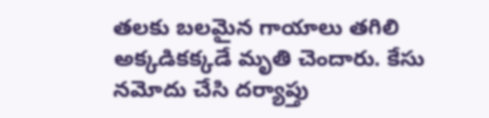తలకు బలమైన గాయాలు తగిలి అక్కడికక్కడే మృతి చెందారు. కేసు నమోదు చేసి దర్యాప్తు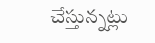చేస్తున్నట్లు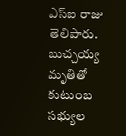ఎస్ఐ రాజు తెలిపారు. బుచ్చయ్య మృతితో కుటుంబ సభ్యుల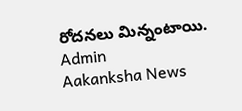రోదనలు మిన్నంటాయి.
Admin
Aakanksha News